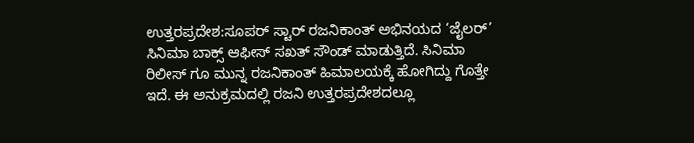ಉತ್ತರಪ್ರದೇಶ:ಸೂಪರ್ ಸ್ಟಾರ್ ರಜನಿಕಾಂತ್ ಅಭಿನಯದ ‘ಜೈಲರ್’ ಸಿನಿಮಾ ಬಾಕ್ಸ್ ಆಫೀಸ್ ಸಖತ್ ಸೌಂಡ್ ಮಾಡುತ್ತಿದೆ. ಸಿನಿಮಾ ರಿಲೀಸ್ ಗೂ ಮುನ್ನ ರಜನಿಕಾಂತ್ ಹಿಮಾಲಯಕ್ಕೆ ಹೋಗಿದ್ದು ಗೊತ್ತೇ ಇದೆ. ಈ ಅನುಕ್ರಮದಲ್ಲಿ ರಜನಿ ಉತ್ತರಪ್ರದೇಶದಲ್ಲೂ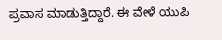ಪ್ರವಾಸ ಮಾಡುತ್ತಿದ್ದಾರೆ. ಈ ವೇಳೆ ಯುಪಿ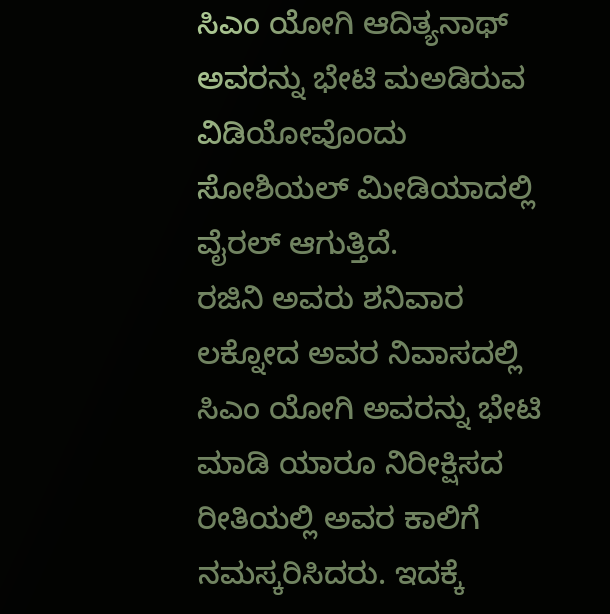ಸಿಎಂ ಯೋಗಿ ಆದಿತ್ಯನಾಥ್ ಅವರನ್ನು ಭೇಟಿ ಮಅಡಿರುವ ವಿಡಿಯೋವೊಂದು ಸೋಶಿಯಲ್ ಮೀಡಿಯಾದಲ್ಲಿ ವೈರಲ್ ಆಗುತ್ತಿದೆ.
ರಜಿನಿ ಅವರು ಶನಿವಾರ ಲಕ್ನೋದ ಅವರ ನಿವಾಸದಲ್ಲಿ ಸಿಎಂ ಯೋಗಿ ಅವರನ್ನು ಭೇಟಿ ಮಾಡಿ ಯಾರೂ ನಿರೀಕ್ಷಿಸದ ರೀತಿಯಲ್ಲಿ ಅವರ ಕಾಲಿಗೆ ನಮಸ್ಕರಿಸಿದರು. ಇದಕ್ಕೆ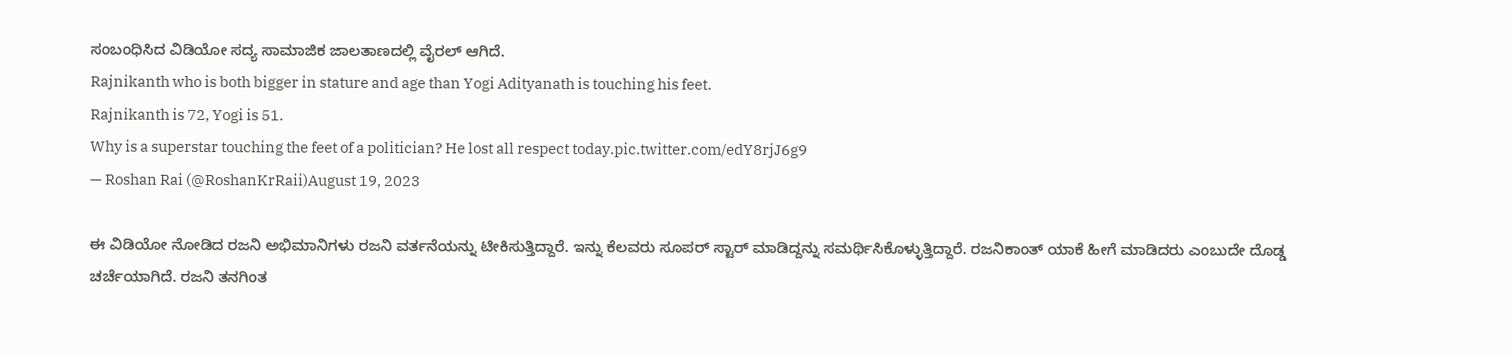ಸಂಬಂಧಿಸಿದ ವಿಡಿಯೋ ಸದ್ಯ ಸಾಮಾಜಿಕ ಜಾಲತಾಣದಲ್ಲಿ ವೈರಲ್ ಆಗಿದೆ.
Rajnikanth who is both bigger in stature and age than Yogi Adityanath is touching his feet.
Rajnikanth is 72, Yogi is 51.
Why is a superstar touching the feet of a politician? He lost all respect today.pic.twitter.com/edY8rjJ6g9
— Roshan Rai (@RoshanKrRaii)August 19, 2023

ಈ ವಿಡಿಯೋ ನೋಡಿದ ರಜನಿ ಅಭಿಮಾನಿಗಳು ರಜನಿ ವರ್ತನೆಯನ್ನು ಟೀಕಿಸುತ್ತಿದ್ದಾರೆ. ಇನ್ನು ಕೆಲವರು ಸೂಪರ್ ಸ್ಟಾರ್ ಮಾಡಿದ್ದನ್ನು ಸಮರ್ಥಿಸಿಕೊಳ್ಳುತ್ತಿದ್ದಾರೆ. ರಜನಿಕಾಂತ್ ಯಾಕೆ ಹೀಗೆ ಮಾಡಿದರು ಎಂಬುದೇ ದೊಡ್ಡ ಚರ್ಚೆಯಾಗಿದೆ. ರಜನಿ ತನಗಿಂತ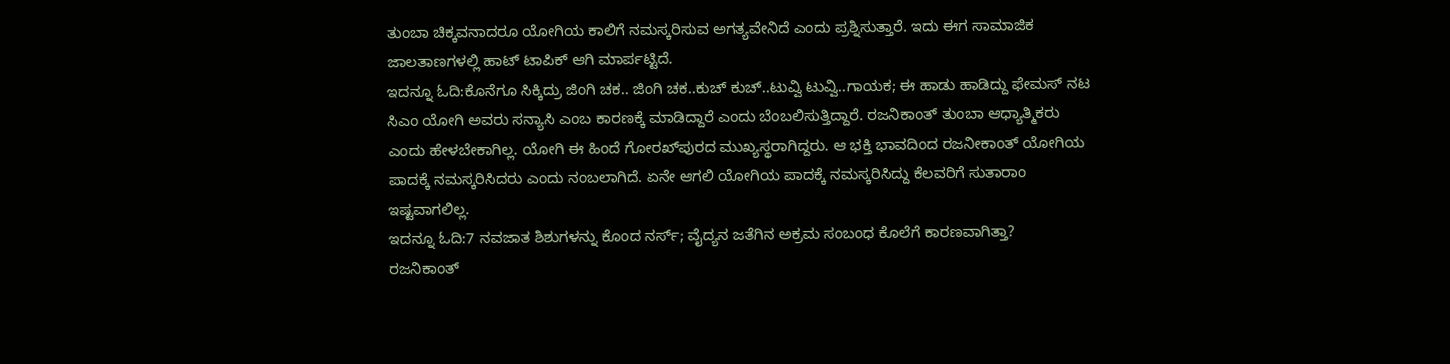ತುಂಬಾ ಚಿಕ್ಕವನಾದರೂ ಯೋಗಿಯ ಕಾಲಿಗೆ ನಮಸ್ಕರಿಸುವ ಅಗತ್ಯವೇನಿದೆ ಎಂದು ಪ್ರಶ್ನಿಸುತ್ತಾರೆ. ಇದು ಈಗ ಸಾಮಾಜಿಕ ಜಾಲತಾಣಗಳಲ್ಲಿ ಹಾಟ್ ಟಾಪಿಕ್ ಆಗಿ ಮಾರ್ಪಟ್ಟಿದೆ.
ಇದನ್ನೂ ಓದಿ:ಕೊನೆಗೂ ಸಿಕ್ಕಿದ್ರು ಜಿಂಗಿ ಚಕ.. ಜಿಂಗಿ ಚಕ..ಕುಚ್ ಕುಚ್..ಟುವ್ವಿ ಟುವ್ವಿ..ಗಾಯಕ; ಈ ಹಾಡು ಹಾಡಿದ್ದು ಫೇಮಸ್ ನಟ
ಸಿಎಂ ಯೋಗಿ ಅವರು ಸನ್ಯಾಸಿ ಎಂಬ ಕಾರಣಕ್ಕೆ ಮಾಡಿದ್ದಾರೆ ಎಂದು ಬೆಂಬಲಿಸುತ್ತಿದ್ದಾರೆ. ರಜನಿಕಾಂತ್ ತುಂಬಾ ಆಧ್ಯಾತ್ಮಿಕರು ಎಂದು ಹೇಳಬೇಕಾಗಿಲ್ಲ. ಯೋಗಿ ಈ ಹಿಂದೆ ಗೋರಖ್‌ಪುರದ ಮುಖ್ಯಸ್ಥರಾಗಿದ್ದರು. ಆ ಭಕ್ತಿ ಭಾವದಿಂದ ರಜನೀಕಾಂತ್ ಯೋಗಿಯ ಪಾದಕ್ಕೆ ನಮಸ್ಕರಿಸಿದರು ಎಂದು ನಂಬಲಾಗಿದೆ. ಏನೇ ಆಗಲಿ ಯೋಗಿಯ ಪಾದಕ್ಕೆ ನಮಸ್ಕರಿಸಿದ್ದು ಕೆಲವರಿಗೆ ಸುತಾರಾಂ ಇಷ್ಟವಾಗಲಿಲ್ಲ.
ಇದನ್ನೂ ಓದಿ:7 ನವಜಾತ ಶಿಶುಗಳನ್ನು ಕೊಂದ ನರ್ಸ್; ವೈದ್ಯನ ಜತೆಗಿನ ಅಕ್ರಮ ಸಂಬಂಧ ಕೊಲೆಗೆ ಕಾರಣವಾಗಿತ್ತಾ?
ರಜನಿಕಾಂತ್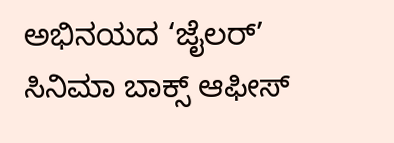ಅಭಿನಯದ ‘ಜೈಲರ್’ ಸಿನಿಮಾ ಬಾಕ್ಸ್ ಆಫೀಸ್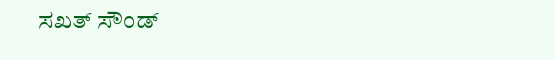ಸಖತ್ ಸೌಂಡ್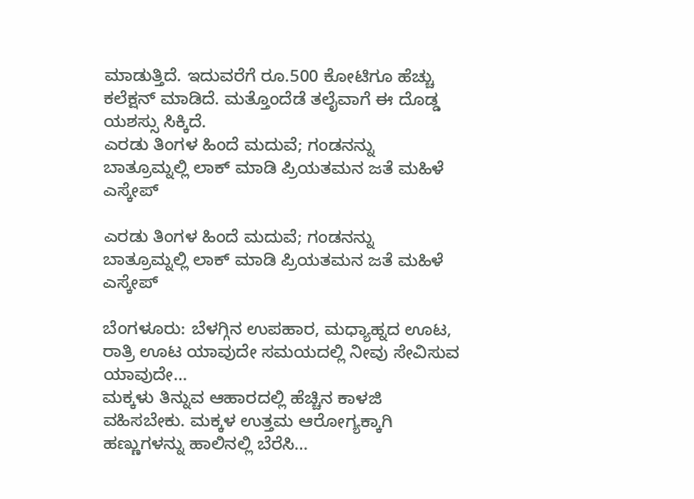ಮಾಡುತ್ತಿದೆ. ಇದುವರೆಗೆ ರೂ.500 ಕೋಟಿಗೂ ಹೆಚ್ಚು ಕಲೆಕ್ಷನ್ ಮಾಡಿದೆ. ಮತ್ತೊಂದೆಡೆ ತಲೈವಾಗೆ ಈ ದೊಡ್ಡ ಯಶಸ್ಸು ಸಿಕ್ಕಿದೆ.
ಎರಡು ತಿಂಗಳ ಹಿಂದೆ ಮದುವೆ; ಗಂಡನನ್ನು ಬಾತ್ರೂಮ್ನಲ್ಲಿ ಲಾಕ್ ಮಾಡಿ ಪ್ರಿಯತಮನ ಜತೆ ಮಹಿಳೆ ಎಸ್ಕೇಪ್

ಎರಡು ತಿಂಗಳ ಹಿಂದೆ ಮದುವೆ; ಗಂಡನನ್ನು ಬಾತ್ರೂಮ್ನಲ್ಲಿ ಲಾಕ್ ಮಾಡಿ ಪ್ರಿಯತಮನ ಜತೆ ಮಹಿಳೆ ಎಸ್ಕೇಪ್

ಬೆಂಗಳೂರು: ಬೆಳಗ್ಗಿನ ಉಪಹಾರ, ಮಧ್ಯಾಹ್ನದ ಊಟ, ರಾತ್ರಿ ಊಟ ಯಾವುದೇ ಸಮಯದಲ್ಲಿ ನೀವು ಸೇವಿಸುವ ಯಾವುದೇ…
ಮಕ್ಕಳು ತಿನ್ನುವ ಆಹಾರದಲ್ಲಿ ಹೆಚ್ಚಿನ ಕಾಳಜಿ ವಹಿಸಬೇಕು. ಮಕ್ಕಳ ಉತ್ತಮ ಆರೋಗ್ಯಕ್ಕಾಗಿ ಹಣ್ಣುಗಳನ್ನು ಹಾಲಿನಲ್ಲಿ ಬೆರೆಸಿ…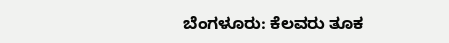ಬೆಂಗಳೂರು: ಕೆಲವರು ತೂಕ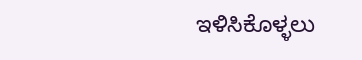ಇಳಿಸಿಕೊಳ್ಳಲು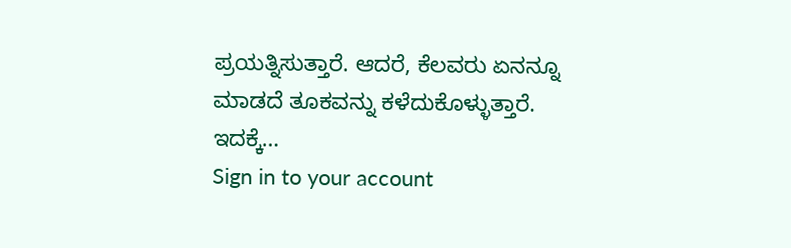ಪ್ರಯತ್ನಿಸುತ್ತಾರೆ. ಆದರೆ, ಕೆಲವರು ಏನನ್ನೂ ಮಾಡದೆ ತೂಕವನ್ನು ಕಳೆದುಕೊಳ್ಳುತ್ತಾರೆ. ಇದಕ್ಕೆ…
Sign in to your account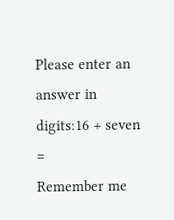Please enter an answer in digits:16 + seven =
Remember me